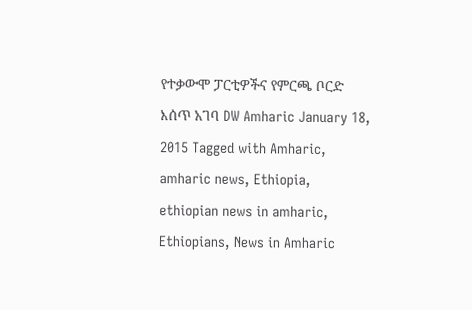የተቃውሞ ፓርቲዎችና የምርጫ ቦርድ እሰጥ አገባ DW Amharic January 18, 2015 Tagged with Amharic, amharic news, Ethiopia, ethiopian news in amharic, Ethiopians, News in Amharic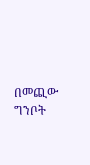በመጪው ግንቦት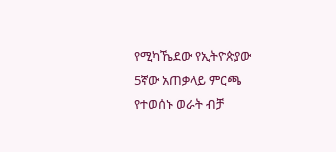የሚካኼደው የኢትዮጵያው 5ኛው አጠቃላይ ምርጫ የተወሰኑ ወራት ብቻ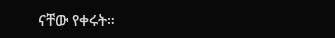ናቸው የቀሩት።